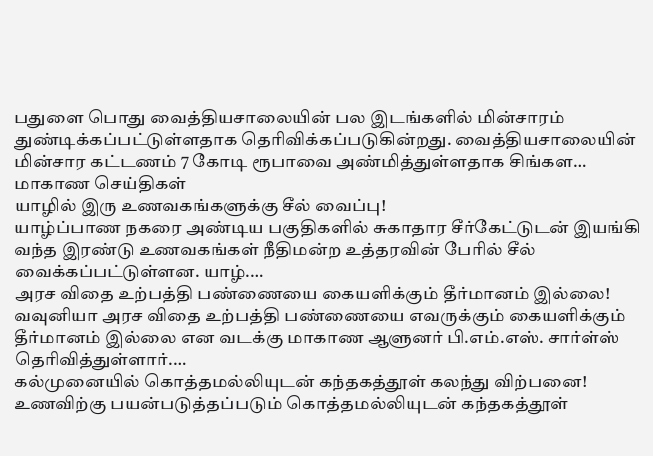பதுளை பொது வைத்தியசாலையின் பல இடங்களில் மின்சாரம் துண்டிக்கப்பட்டுள்ளதாக தெரிவிக்கப்படுகின்றது. வைத்தியசாலையின் மின்சார கட்டணம் 7 கோடி ரூபாவை அண்மித்துள்ளதாக சிங்கள…
மாகாண செய்திகள்
யாழில் இரு உணவகங்களுக்கு சீல் வைப்பு!
யாழ்ப்பாண நகரை அண்டிய பகுதிகளில் சுகாதார சீர்கேட்டுடன் இயங்கி வந்த இரண்டு உணவகங்கள் நீதிமன்ற உத்தரவின் பேரில் சீல் வைக்கப்பட்டுள்ளன. யாழ்.…
அரச விதை உற்பத்தி பண்ணையை கையளிக்கும் தீர்மானம் இல்லை!
வவுனியா அரச விதை உற்பத்தி பண்ணையை எவருக்கும் கையளிக்கும் தீர்மானம் இல்லை என வடக்கு மாகாண ஆளுனர் பி.எம்.எஸ். சார்ள்ஸ் தெரிவித்துள்ளார்.…
கல்முனையில் கொத்தமல்லியுடன் கந்தகத்தூள் கலந்து விற்பனை!
உணவிற்கு பயன்படுத்தப்படும் கொத்தமல்லியுடன் கந்தகத்தூள்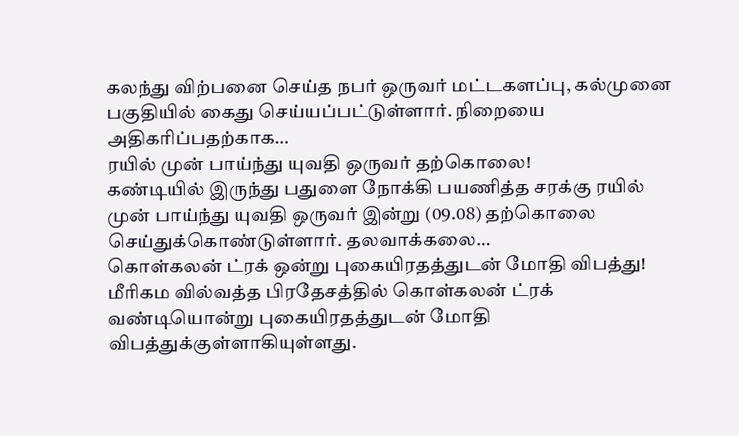கலந்து விற்பனை செய்த நபர் ஒருவர் மட்டகளப்பு, கல்முனை பகுதியில் கைது செய்யப்பட்டுள்ளார். நிறையை அதிகரிப்பதற்காக…
ரயில் முன் பாய்ந்து யுவதி ஒருவர் தற்கொலை!
கண்டியில் இருந்து பதுளை நோக்கி பயணித்த சரக்கு ரயில் முன் பாய்ந்து யுவதி ஒருவர் இன்று (09.08) தற்கொலை செய்துக்கொண்டுள்ளார். தலவாக்கலை…
கொள்கலன் ட்ரக் ஒன்று புகையிரதத்துடன் மோதி விபத்து!
மீரிகம வில்வத்த பிரதேசத்தில் கொள்கலன் ட்ரக் வண்டியொன்று புகையிரதத்துடன் மோதி விபத்துக்குள்ளாகியுள்ளது.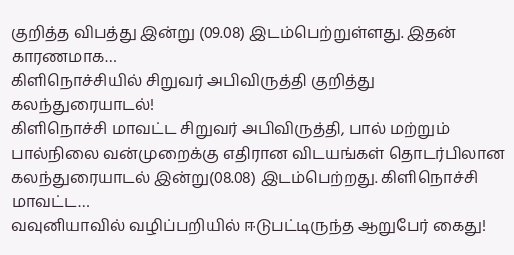குறித்த விபத்து இன்று (09.08) இடம்பெற்றுள்ளது. இதன் காரணமாக…
கிளிநொச்சியில் சிறுவர் அபிவிருத்தி குறித்து கலந்துரையாடல்!
கிளிநொச்சி மாவட்ட சிறுவர் அபிவிருத்தி, பால் மற்றும் பால்நிலை வன்முறைக்கு எதிரான விடயங்கள் தொடர்பிலான கலந்துரையாடல் இன்று(08.08) இடம்பெற்றது. கிளிநொச்சி மாவட்ட…
வவுனியாவில் வழிப்பறியில் ஈடுபட்டிருந்த ஆறுபேர் கைது!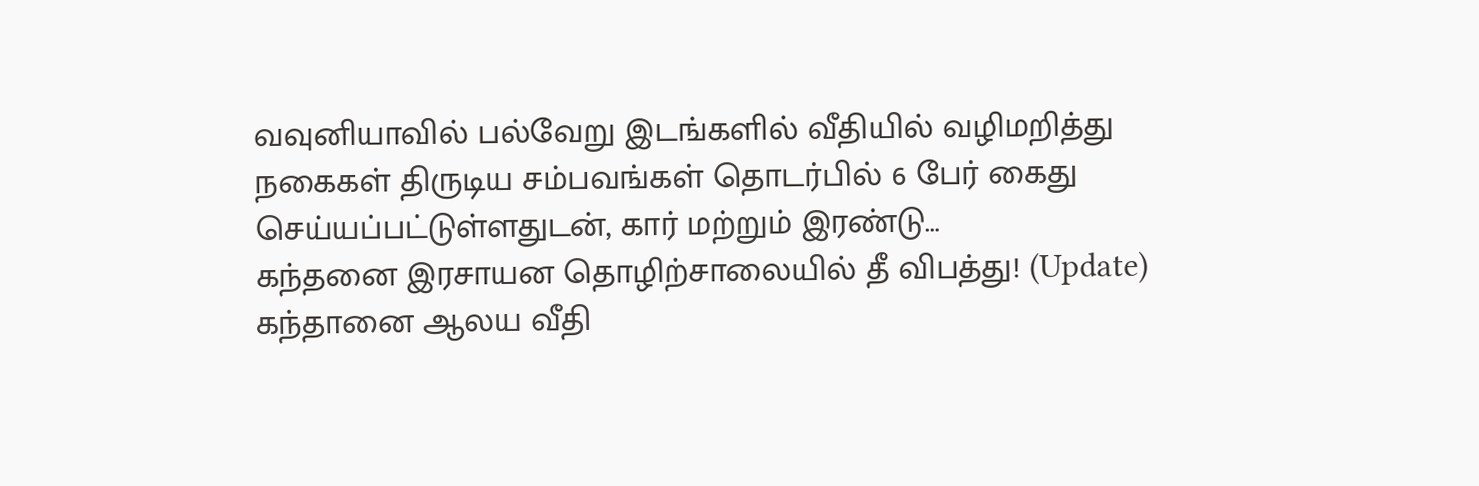வவுனியாவில் பல்வேறு இடங்களில் வீதியில் வழிமறித்து நகைகள் திருடிய சம்பவங்கள் தொடர்பில் 6 பேர் கைது செய்யப்பட்டுள்ளதுடன், கார் மற்றும் இரண்டு…
கந்தனை இரசாயன தொழிற்சாலையில் தீ விபத்து! (Update)
கந்தானை ஆலய வீதி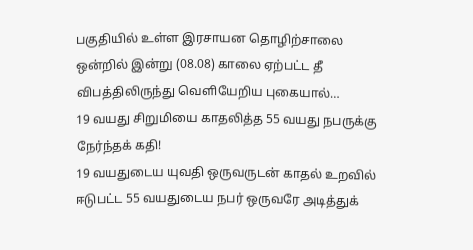பகுதியில் உள்ள இரசாயன தொழிற்சாலை ஒன்றில் இன்று (08.08) காலை ஏற்பட்ட தீ விபத்திலிருந்து வெளியேறிய புகையால்…
19 வயது சிறுமியை காதலித்த 55 வயது நபருக்கு நேர்ந்தக் கதி!
19 வயதுடைய யுவதி ஒருவருடன் காதல் உறவில் ஈடுபட்ட 55 வயதுடைய நபர் ஒருவரே அடித்துக்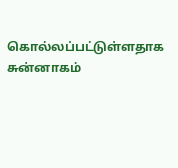கொல்லப்பட்டுள்ளதாக சுன்னாகம்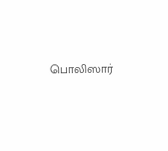பொலிஸார்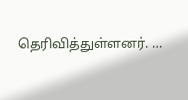தெரிவித்துள்ளனர். …